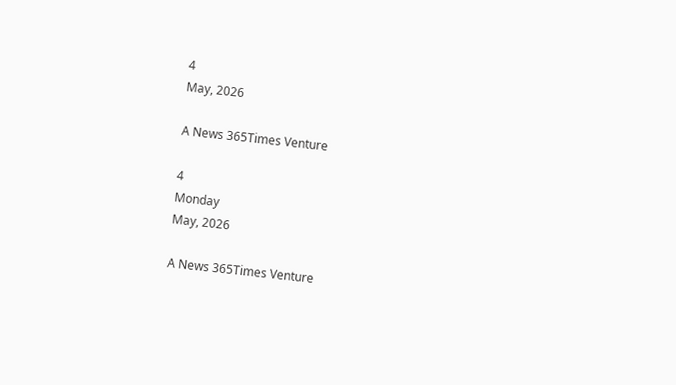4
May, 2026

A News 365Times Venture

4
Monday
May, 2026

A News 365Times Venture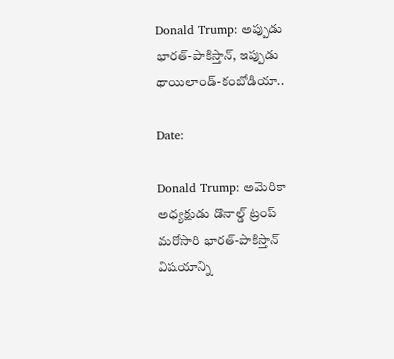Donald Trump: అప్పుడు భారత్-పాకిస్తాన్, ఇప్పుడు థాయిలాండ్-కంబోడియా..

Date:

Donald Trump: అమెరికా అధ్యక్షుడు డొనాల్డ్ ట్రంప్ మరోసారి భారత్-పాకిస్తాన్ విషయాన్ని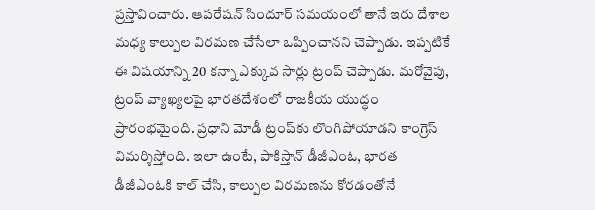ప్రస్తావించారు. ఆపరేషన్ సిందూర్ సమయంలో తానే ఇరు దేశాల మధ్య కాల్పుల విరమణ చేసేలా ఒప్పించానని చెప్పాడు. ఇప్పటికే ఈ విషయాన్ని 20 కన్నా ఎక్కువ సార్లు ట్రంప్ చెప్పాడు. మరోవైపు, ట్రంప్ వ్యాఖ్యలపై భారతదేశంలో రాజకీయ యుద్ధం ప్రారంభమైంది. ప్రధాని మోడీ ట్రంప్‌కు లొంగిపోయాడని కాంగ్రెస్ విమర్శిస్తోంది. ఇలా ఉంటే, పాకిస్తాన్ డీజీఎంఓ, భారత డీజీఎంఓకి కాల్ చేసి, కాల్పుల విరమణను కోరడంతోనే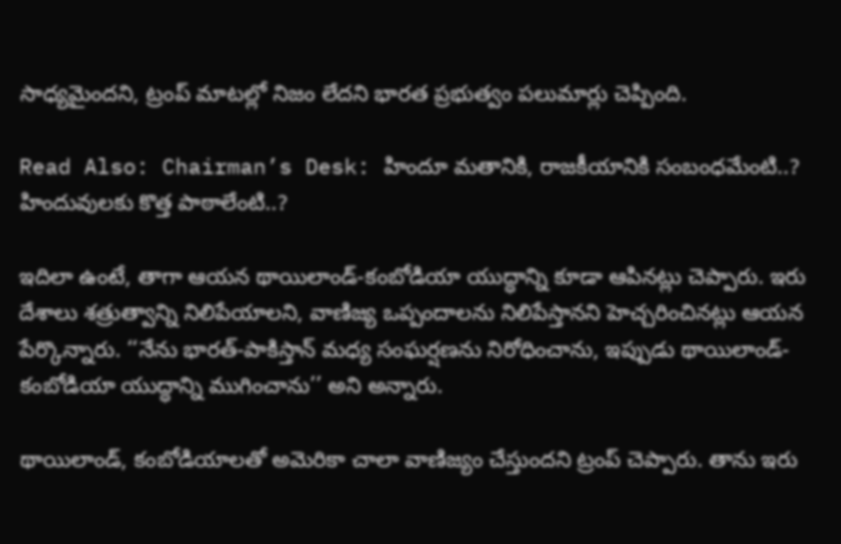సాధ్యమైందని, ట్రంప్ మాటల్లో నిజం లేదని భారత ప్రభుత్వం పలుమార్లు చెప్పింది.

Read Also: Chairman’s Desk: హిందూ మతానికి, రాజకీయానికి సంబంధమేంటి..? హిందువులకు కొత్త పాఠాలేంటి..?

ఇదిలా ఉంటే, తాగా ఆయన థాయిలాండ్-కంబోడియా యుద్ధాన్ని కూడా ఆపినట్లు చెప్పారు. ఇరు దేశాలు శత్రుత్వాన్ని నిలిపేయాలని, వాణిజ్య ఒప్పందాలను నిలిపేస్తానని హెచ్చరించినట్లు ఆయన పేర్కొన్నారు. ‘‘నేను భారత్-పాకిస్తాన్ మధ్య సంఘర్షణను నిరోధించాను, ఇప్పుడు థాయిలాండ్-కంబోడియా యుద్ధాన్ని ముగించాను’’ అని అన్నారు.

థాయిలాండ్, కంబోడియాలతో అమెరికా చాలా వాణిజ్యం చేస్తుందని ట్రంప్ చెప్పారు. తాను ఇరు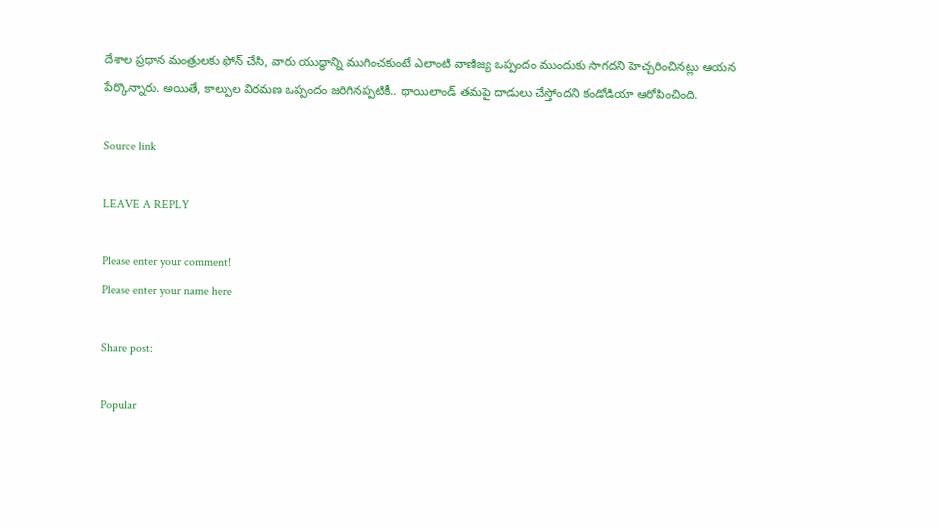దేశాల ప్రధాన మంత్రులకు ఫోన్ చేసి, వారు యుద్ధాన్ని ముగించకుంటే ఎలాంటి వాణిజ్య ఒప్పందం ముందుకు సాగదని హెచ్చరించినట్లు ఆయన పేర్కొన్నారు. అయితే, కాల్పుల విరమణ ఒప్పందం జరిగినప్పటికీ.. థాయిలాండ్ తమపై దాడులు చేస్తోందని కండోడియా ఆరోపించింది.

Source link

LEAVE A REPLY

Please enter your comment!
Please enter your name here

Share post:

Popular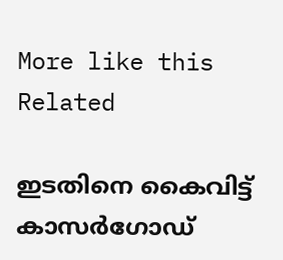More like this
Related

ഇടതിനെ കൈവിട്ട് കാസര്‍ഗോഡ്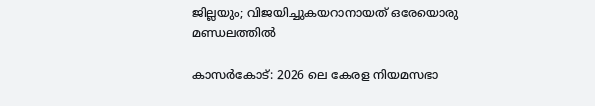ജില്ലയും; വിജയിച്ചുകയറാനായത് ഒരേയൊരു മണ്ഡലത്തില്‍

കാസര്‍കോട്: 2026 ലെ കേരള നിയമസഭാ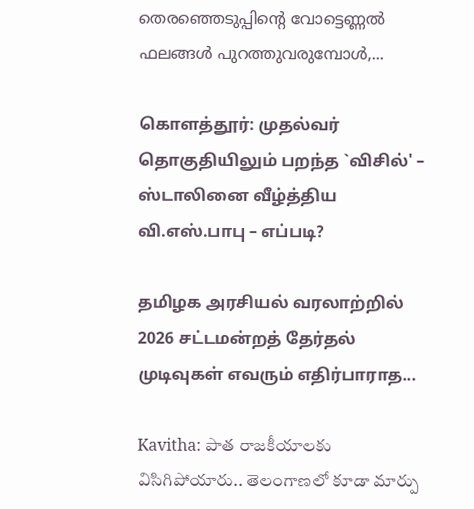തെരഞ്ഞെടുപ്പിന്റെ വോട്ടെണ്ണല്‍ ഫലങ്ങള്‍ പുറത്തുവരുമ്പോള്‍,...

கொளத்தூர்: முதல்வர் தொகுதியிலும் பறந்த `விசில்' – ஸ்டாலினை வீழ்த்திய வி.எஸ்.பாபு – எப்படி?

தமிழக அரசியல் வரலாற்றில் 2026 சட்டமன்றத் தேர்தல் முடிவுகள் எவரும் எதிர்பாராத...

Kavitha: పాత రాజకీయాలకు విసిగిపోయారు.. తెలంగాణలో కూడా మార్పు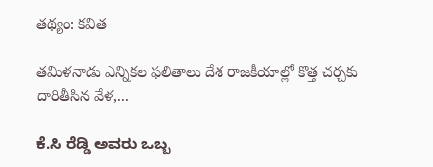తథ్యం: కవిత

తమిళనాడు ఎన్నికల ఫలితాలు దేశ రాజకీయాల్లో కొత్త చర్చకు దారితీసిన వేళ,...

ಕೆ.ಸಿ ರೆಡ್ಡಿ ಅವರು ಒಬ್ಬ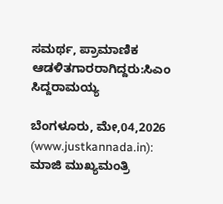ಸಮರ್ಥ, ಪ್ರಾಮಾಣಿಕ  ಆಡಳಿತಗಾರರಾಗಿದ್ದರು:ಸಿಎಂ  ಸಿದ್ದರಾಮಯ್ಯ

ಬೆಂಗಳೂರು, ಮೇ,04,2026 (www.justkannada.in):  ಮಾಜಿ ಮುಖ್ಯಮಂತ್ರಿ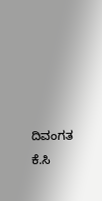ದಿವಂಗತ ಕೆ.ಸಿ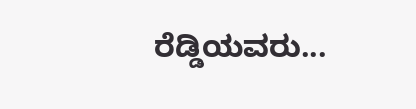ರೆಡ್ಡಿಯವರು...